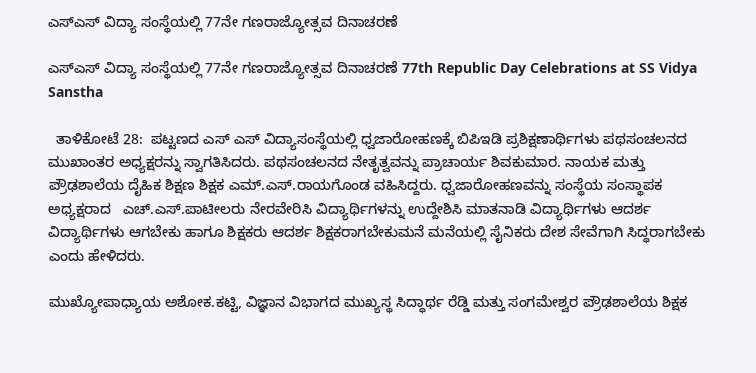ಎಸ್‌ಎಸ್ ವಿದ್ಯಾ ಸಂಸ್ಥೆಯಲ್ಲಿ 77ನೇ ಗಣರಾಜ್ಯೋತ್ಸವ ದಿನಾಚರಣೆ

ಎಸ್‌ಎಸ್ ವಿದ್ಯಾ ಸಂಸ್ಥೆಯಲ್ಲಿ 77ನೇ ಗಣರಾಜ್ಯೋತ್ಸವ ದಿನಾಚರಣೆ 77th Republic Day Celebrations at SS Vidya Sanstha

  ತಾಳಿಕೋಟೆ 28:  ಪಟ್ಟಣದ ಎಸ್ ಎಸ್ ವಿದ್ಯಾಸಂಸ್ಥೆಯಲ್ಲಿ ಧ್ವಜಾರೋಹಣಕ್ಕೆ ಬಿಪಿಇಡಿ ಪ್ರಶಿಕ್ಷಣಾರ್ಥಿಗಳು ಪಥಸಂಚಲನದ ಮುಖಾಂತರ ಅಧ್ಯಕ್ಷರನ್ನು ಸ್ವಾಗತಿಸಿದರು. ಪಥಸಂಚಲನದ ನೇತೃತ್ವವನ್ನು ಪ್ರಾಚಾರ್ಯ ಶಿವಕುಮಾರ. ನಾಯಕ ಮತ್ತು ಪ್ರೌಢಶಾಲೆಯ ದೈಹಿಕ ಶಿಕ್ಷಣ ಶಿಕ್ಷಕ ಎಮ್‌.ಎಸ್‌.ರಾಯಗೊಂಡ ವಹಿಸಿದ್ದರು. ಧ್ವಜಾರೋಹಣವನ್ನು ಸಂಸ್ಥೆಯ ಸಂಸ್ಥಾಪಕ ಅಧ್ಯಕ್ಷರಾದ   ಎಚ್‌.ಎಸ್‌.ಪಾಟೀಲರು ನೇರವೇರಿಸಿ ವಿದ್ಯಾರ್ಥಿಗಳನ್ನು ಉದ್ದೇಶಿಸಿ ಮಾತನಾಡಿ ವಿದ್ಯಾರ್ಥಿಗಳು ಆದರ್ಶ ವಿದ್ಯಾರ್ಥಿಗಳು ಆಗಬೇಕು ಹಾಗೂ ಶಿಕ್ಷಕರು ಆದರ್ಶ ಶಿಕ್ಷಕರಾಗಬೇಕುಮನೆ ಮನೆಯಲ್ಲಿ ಸೈನಿಕರು ದೇಶ ಸೇವೆಗಾಗಿ ಸಿದ್ಧರಾಗಬೇಕು ಎಂದು ಹೇಳಿದರು.

ಮುಖ್ಯೋಪಾಧ್ಯಾಯ ಅಶೋಕ.ಕಟ್ಟಿ, ವಿಜ್ಞಾನ ವಿಭಾಗದ ಮುಖ್ಯಸ್ಥ ಸಿದ್ಧಾರ್ಥ ರೆಡ್ಡಿ ಮತ್ತು ಸಂಗಮೇಶ್ವರ ಪ್ರೌಢಶಾಲೆಯ ಶಿಕ್ಷಕ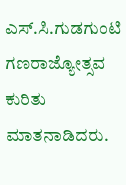ಎಸ್‌.ಸಿ.ಗುಡಗುಂಟಿ ಗಣರಾಜ್ಯೋತ್ಸವ ಕುರಿತು ಮಾತನಾಡಿದರು.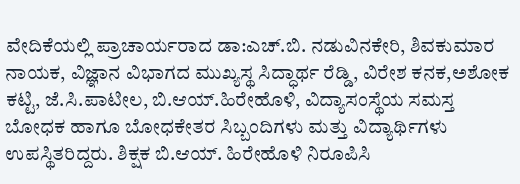ವೇದಿಕೆಯಲ್ಲಿ ಪ್ರಾಚಾರ್ಯರಾದ ಡಾ:ಎಚ್‌.ಬಿ. ನಡುವಿನಕೇರಿ, ಶಿವಕುಮಾರ ನಾಯಕ, ವಿಜ್ಞಾನ ವಿಭಾಗದ ಮುಖ್ಯಸ್ಥ ಸಿದ್ಧಾರ್ಥ ರೆಡ್ಡಿ, ವಿರೇಶ ಕನಕ,ಅಶೋಕ ಕಟ್ಟಿ, ಜೆ.ಸಿ.ಪಾಟೀಲ, ಬಿ.ಆಯ್‌.ಹಿರೇಹೊಳಿ, ವಿದ್ಯಾಸಂಸ್ಥೆಯ ಸಮಸ್ತ ಬೋಧಕ ಹಾಗೂ ಬೋಧಕೇತರ ಸಿಬ್ಬಂದಿಗಳು ಮತ್ತು ವಿದ್ಯಾರ್ಥಿಗಳು ಉಪಸ್ಥಿತರಿದ್ದರು. ಶಿಕ್ಷಕ ಬಿ.ಆಯ್‌. ಹಿರೇಹೊಳಿ ನಿರೂಪಿಸಿ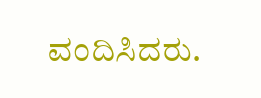ವಂದಿಸಿದರು.